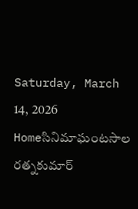Saturday, March 14, 2026
Homeసినిమాఘంటసాల రత్నకుమార్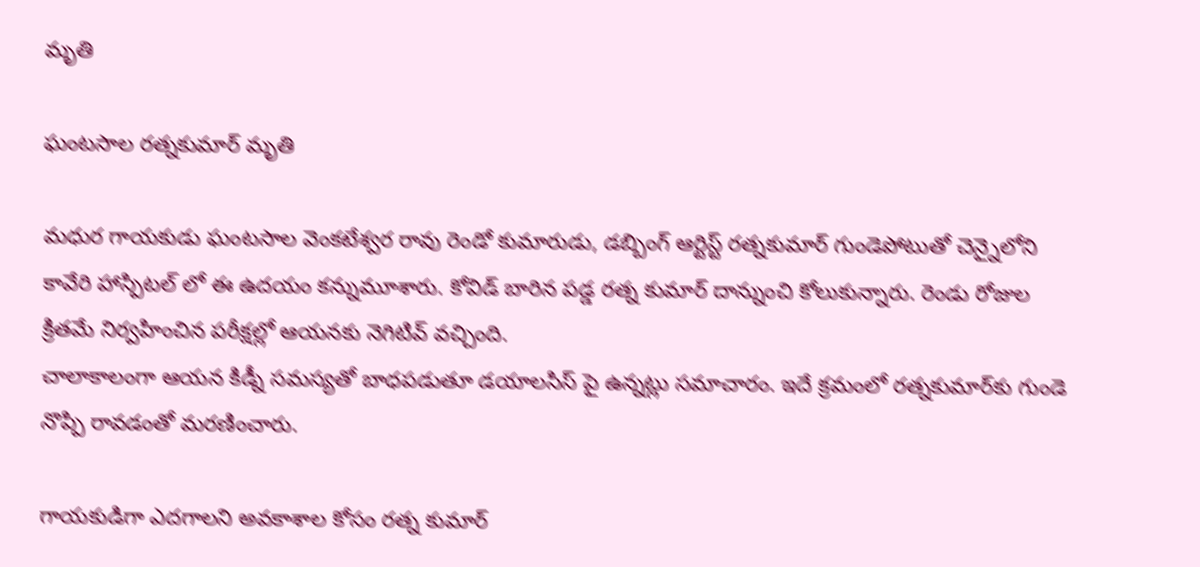మృతి

ఘంటసాల రత్నకుమార్ మృతి

మధుర గాయకుడు ఘంటసాల వెంకటేశ్వర రావు రెండో కుమారుడు, డబ్బింగ్ ఆర్టిస్ట్ రత్నకుమార్ గుండెపోటుతో చెన్నైలోని కావేరి హాస్పిటల్ లో ఈ ఉదయం కన్నుమూశారు. కోవిడ్ బారిన పడ్డ రత్న కుమార్ దాన్నుంచి కోలుకున్నారు. రెండు రోజుల క్రితమే నిర్వహించిన పరీక్షల్లో ఆయనకు నెగిటివ్ వచ్చింది.
చాలాకాలంగా ఆయన కిడ్నీ సమస్యతో బాధపడుతూ డయాలసిస్‌ పై ఉన్నట్లు సమాచారం. ఇదే క్రమంలో రత్నకుమార్‌కు గుండె నొప్పి రావడంతో మరణించారు.

గాయకుడిగా ఎదగాలని అవకాశాల కోసం రత్న కుమార్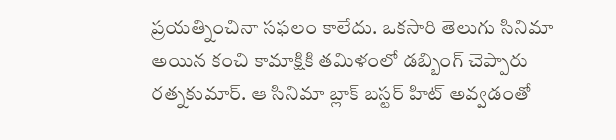ప్రయత్నించినా సఫలం కాలేదు. ఒకసారి తెలుగు సినిమా అయిన కంచి కామాక్షికి తమిళంలో డబ్బింగ్ చెప్పారు రత్నకుమార్. ఆ సినిమా బ్లాక్ బస్టర్ హిట్ అవ్వడంతో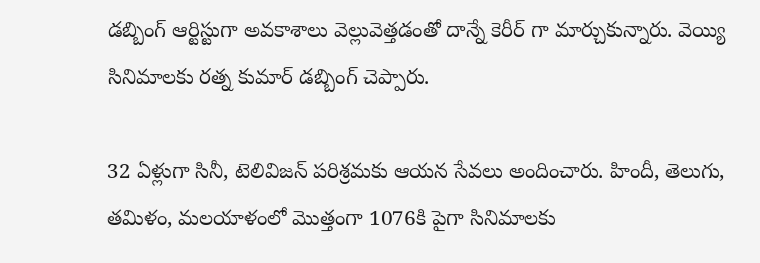డబ్బింగ్ ఆర్టిస్టుగా అవకాశాలు వెల్లువెత్తడంతో దాన్నే కెరీర్ గా మార్చుకున్నారు. వెయ్యి సినిమాలకు రత్న కుమార్ డబ్బింగ్ చెప్పారు.

32 ఏళ్లుగా సినీ, టెలివిజన్ పరిశ్రమకు ఆయన సేవలు అందించారు. హిందీ, తెలుగు, తమిళం, మలయాళంలో మొత్తంగా 1076కి పైగా సినిమాలకు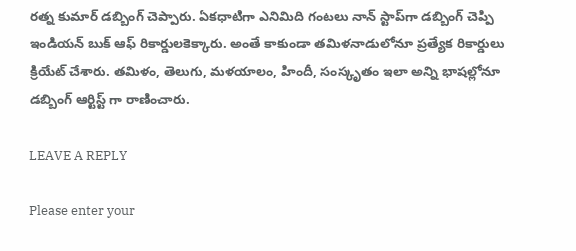రత్న కుమార్ డబ్బింగ్ చెప్పారు. ఏకధాటిగా ఎనిమిది గంటలు నాన్ స్టాప్‌గా డబ్బింగ్ చెప్పి ఇండియన్ బుక్ ఆఫ్ రికార్డులకెక్కారు. అంతే కాకుండా తమిళనాడులోనూ ప్రత్యేక రికార్డులు క్రియేట్ చేశారు. తమిళం, తెలుగు, మళయాలం, హిందీ, సంస్కృతం ఇలా అన్ని భాషల్లోనూ డబ్బింగ్ ఆర్టిస్ట్ గా రాణించారు.

LEAVE A REPLY

Please enter your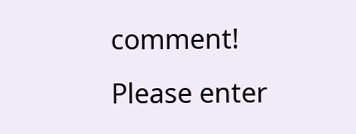comment!
Please enter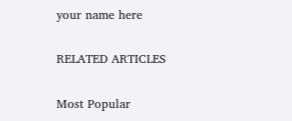your name here

RELATED ARTICLES

Most Popular